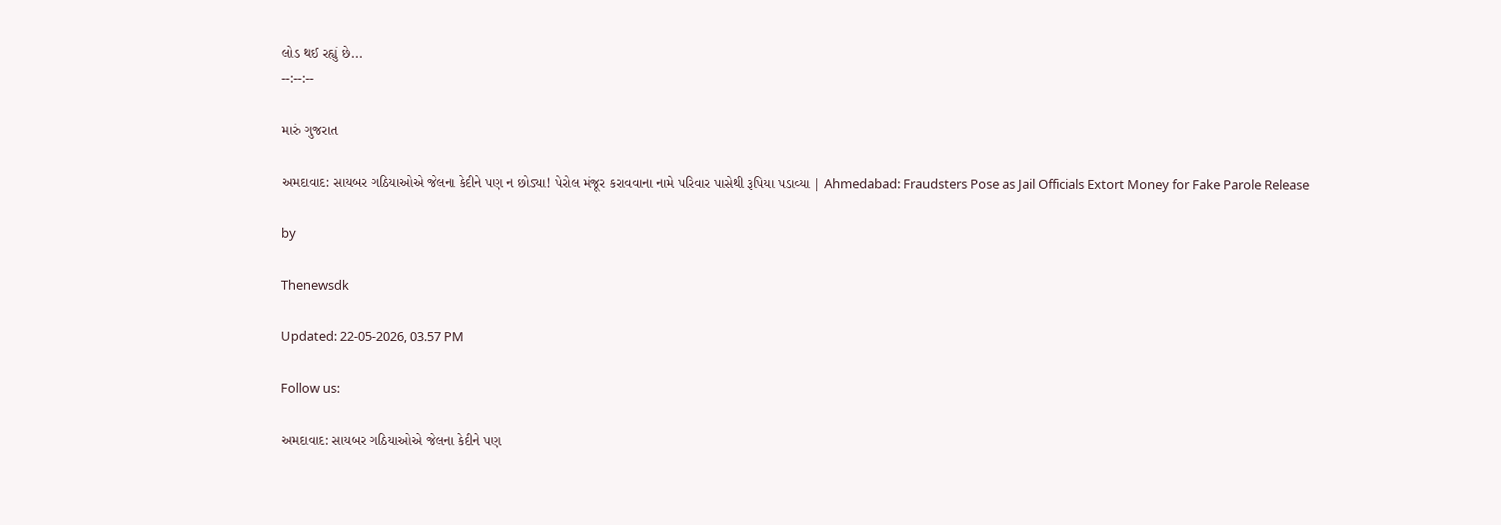લોડ થઈ રહ્યું છે...
--:--:--

મારું ગુજરાત

અમદાવાદ: સાયબર ગઠિયાઓએ જેલના કેદીને પણ ન છોડ્યા! પેરોલ મંજૂર કરાવવાના નામે પરિવાર પાસેથી રૂપિયા પડાવ્યા | Ahmedabad: Fraudsters Pose as Jail Officials Extort Money for Fake Parole Release

by

Thenewsdk

Updated: 22-05-2026, 03.57 PM

Follow us:

અમદાવાદ: સાયબર ગઠિયાઓએ જેલના કેદીને પણ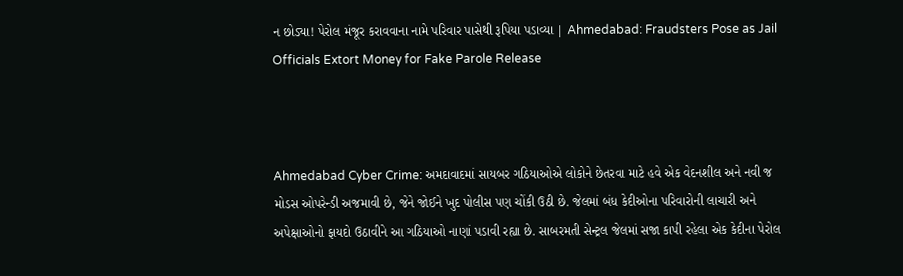ન છોડ્યા! પેરોલ મંજૂર કરાવવાના નામે પરિવાર પાસેથી રૂપિયા પડાવ્યા | Ahmedabad: Fraudsters Pose as Jail Officials Extort Money for Fake Parole Release



Ahmedabad Cyber Crime: અમદાવાદમાં સાયબર ગઠિયાઓએ લોકોને છેતરવા માટે હવે એક વેદનશીલ અને નવી જ મોડસ ઓપરેન્ડી અજમાવી છે, જેને જોઈને ખુદ પોલીસ પણ ચોંકી ઉઠી છે. જેલમાં બંધ કેદીઓના પરિવારોની લાચારી અને અપેક્ષાઓનો ફાયદો ઉઠાવીને આ ગઠિયાઓ નાણાં પડાવી રહ્યા છે. સાબરમતી સેન્ટ્રલ જેલમાં સજા કાપી રહેલા એક કેદીના પેરોલ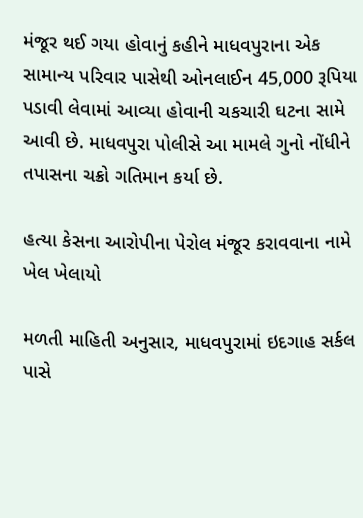મંજૂર થઈ ગયા હોવાનું કહીને માધવપુરાના એક સામાન્ય પરિવાર પાસેથી ઓનલાઈન 45,000 રૂપિયા પડાવી લેવામાં આવ્યા હોવાની ચકચારી ઘટના સામે આવી છે. માધવપુરા પોલીસે આ મામલે ગુનો નોંધીને તપાસના ચક્રો ગતિમાન કર્યા છે.

હત્યા કેસના આરોપીના પેરોલ મંજૂર કરાવવાના નામે ખેલ ખેલાયો

મળતી માહિતી અનુસાર, માધવપુરામાં ઇદગાહ સર્કલ પાસે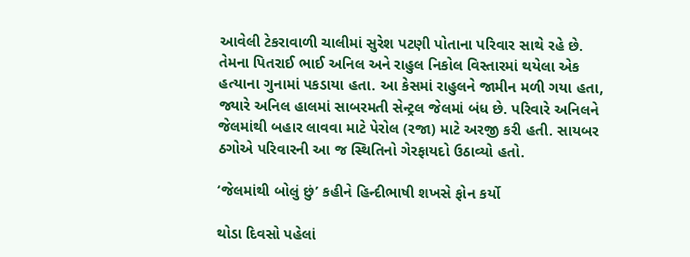આવેલી ટેકરાવાળી ચાલીમાં સુરેશ પટણી પોતાના પરિવાર સાથે રહે છે. તેમના પિતરાઈ ભાઈ અનિલ અને રાહુલ નિકોલ વિસ્તારમાં થયેલા એક હત્યાના ગુનામાં પકડાયા હતા. આ કેસમાં રાહુલને જામીન મળી ગયા હતા, જ્યારે અનિલ હાલમાં સાબરમતી સેન્ટ્રલ જેલમાં બંધ છે. પરિવારે અનિલને જેલમાંથી બહાર લાવવા માટે પેરોલ (રજા) માટે અરજી કરી હતી. સાયબર ઠગોએ પરિવારની આ જ સ્થિતિનો ગેરફાયદો ઉઠાવ્યો હતો.

‘જેલમાંથી બોલું છું’ કહીને હિન્દીભાષી શખસે ફોન કર્યો

થોડા દિવસો પહેલાં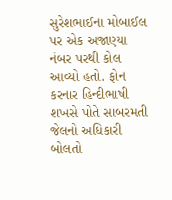સુરેશભાઈના મોબાઈલ પર એક અજાણ્યા નંબર પરથી કોલ આવ્યો હતો. ફોન કરનાર હિન્દીભાષી શખસે પોતે સાબરમતી જેલનો અધિકારી બોલતો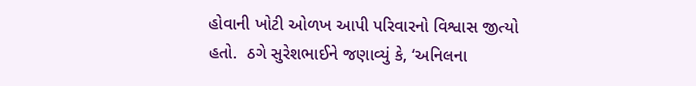હોવાની ખોટી ઓળખ આપી પરિવારનો વિશ્વાસ જીત્યો હતો.  ઠગે સુરેશભાઈને જણાવ્યું કે, ‘અનિલના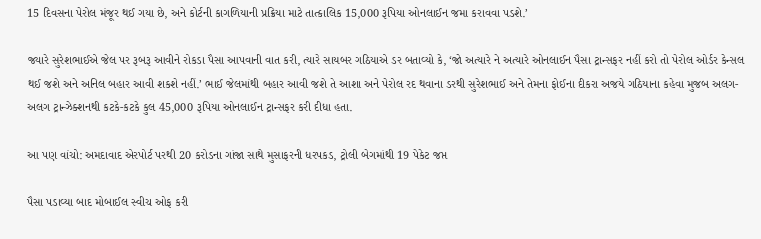15 દિવસના પેરોલ મંજૂર થઈ ગયા છે, અને કોર્ટની કાગળિયાની પ્રક્રિયા માટે તાત્કાલિક 15,000 રૂપિયા ઓનલાઈન જમા કરાવવા પડશે.’

જ્યારે સુરેશભાઈએ જેલ પર રૂબરૂ આવીને રોકડા પૈસા આપવાની વાત કરી, ત્યારે સાયબર ગઠિયાએ ડર બતાવ્યો કે, ‘જો અત્યારે ને અત્યારે ઓનલાઈન પૈસા ટ્રાન્સફર નહીં કરો તો પેરોલ ઓર્ડર કેન્સલ થઈ જશે અને અનિલ બહાર આવી શકશે નહીં.’ ભાઈ જેલમાંથી બહાર આવી જશે તે આશા અને પેરોલ રદ થવાના ડરથી સુરેશભાઈ અને તેમના ફોઈના દીકરા અજયે ગઠિયાના કહેવા મુજબ અલગ-અલગ ટ્રાન્ઝેક્શનથી કટકે-કટકે કુલ 45,000 રૂપિયા ઓનલાઈન ટ્રાન્સફર કરી દીધા હતા.

આ પણ વાંચો: અમદાવાદ એરપોર્ટ પરથી 20 કરોડના ગાંજા સાથે મુસાફરની ધરપકડ, ટ્રોલી બેગમાંથી 19 પેકેટ જપ્ત

પૈસા પડાવ્યા બાદ મોબાઈલ સ્વીચ ઓફ કરી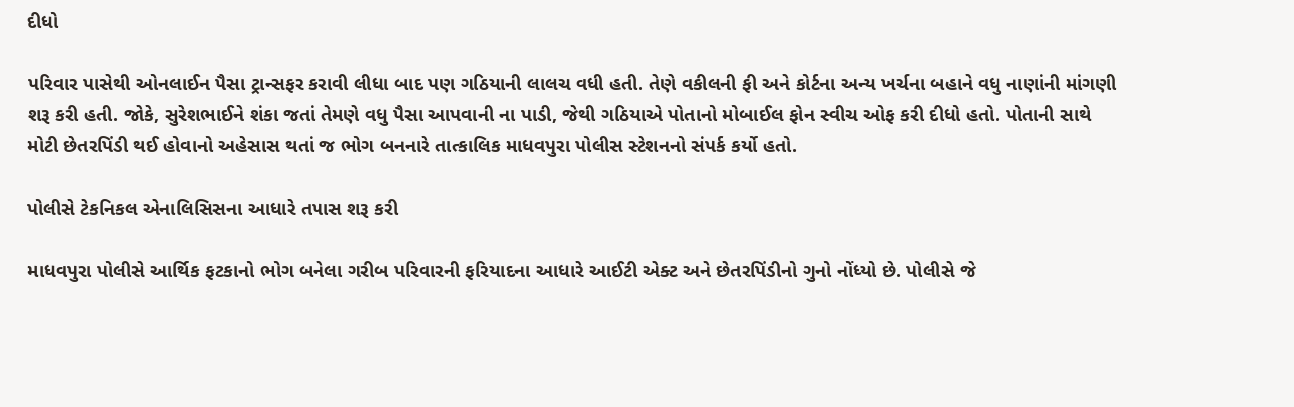દીધો

પરિવાર પાસેથી ઓનલાઈન પૈસા ટ્રાન્સફર કરાવી લીધા બાદ પણ ગઠિયાની લાલચ વધી હતી. તેણે વકીલની ફી અને કોર્ટના અન્ય ખર્ચના બહાને વધુ નાણાંની માંગણી શરૂ કરી હતી. જોકે, સુરેશભાઈને શંકા જતાં તેમણે વધુ પૈસા આપવાની ના પાડી, જેથી ગઠિયાએ પોતાનો મોબાઈલ ફોન સ્વીચ ઓફ કરી દીધો હતો. પોતાની સાથે મોટી છેતરપિંડી થઈ હોવાનો અહેસાસ થતાં જ ભોગ બનનારે તાત્કાલિક માધવપુરા પોલીસ સ્ટેશનનો સંપર્ક કર્યો હતો.

પોલીસે ટેકનિકલ એનાલિસિસના આધારે તપાસ શરૂ કરી

માધવપુરા પોલીસે આર્થિક ફટકાનો ભોગ બનેલા ગરીબ પરિવારની ફરિયાદના આધારે આઈટી એક્ટ અને છેતરપિંડીનો ગુનો નોંધ્યો છે. પોલીસે જે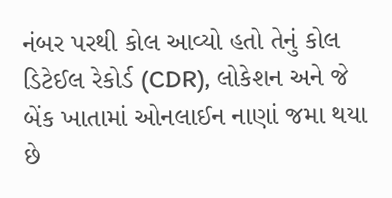નંબર પરથી કોલ આવ્યો હતો તેનું કોલ ડિટેઈલ રેકોર્ડ (CDR), લોકેશન અને જે બેંક ખાતામાં ઓનલાઈન નાણાં જમા થયા છે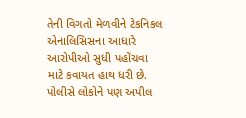તેની વિગતો મેળવીને ટેકનિકલ એનાલિસિસના આધારે આરોપીઓ સુધી પહોંચવા માટે કવાયત હાથ ધરી છે. પોલીસે લોકોને પણ અપીલ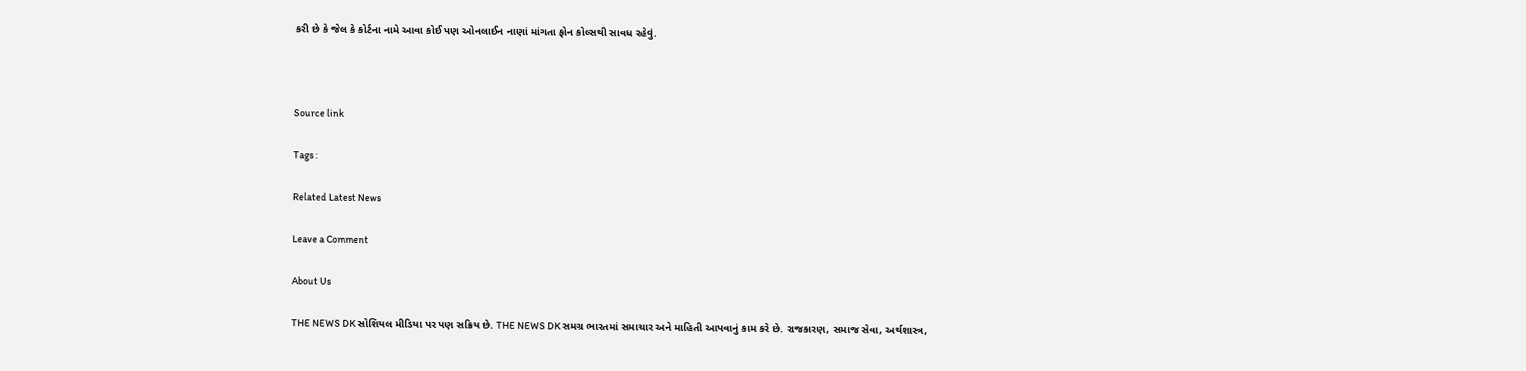કરી છે કે જેલ કે કોર્ટના નામે આવા કોઈ પણ ઓનલાઈન નાણાં માંગતા ફોન કોલ્સથી સાવધ રહેવું.



Source link

Tags :

Related Latest News

Leave a Comment

About Us

THE NEWS DK સોશિયલ મીડિયા પર પણ સક્રિય છે. THE NEWS DK સમગ્ર ભારતમાં સમાચાર અને માહિતી આપવાનું કામ કરે છે. રાજકારણ, સમાજ સેવા, અર્થશાસ્ત્ર,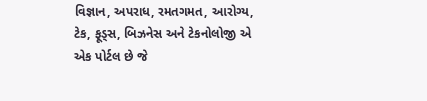વિજ્ઞાન, અપરાધ, રમતગમત, આરોગ્ય, ટેક, ફૂડ્સ, બિઝનેસ અને ટેકનોલોજી એ એક પોર્ટલ છે જે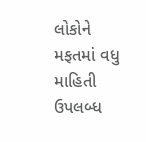લોકોને મફતમાં વધુ માહિતી ઉપલબ્ધ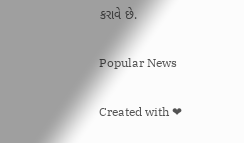કરાવે છે.

Popular News

Created with ❤